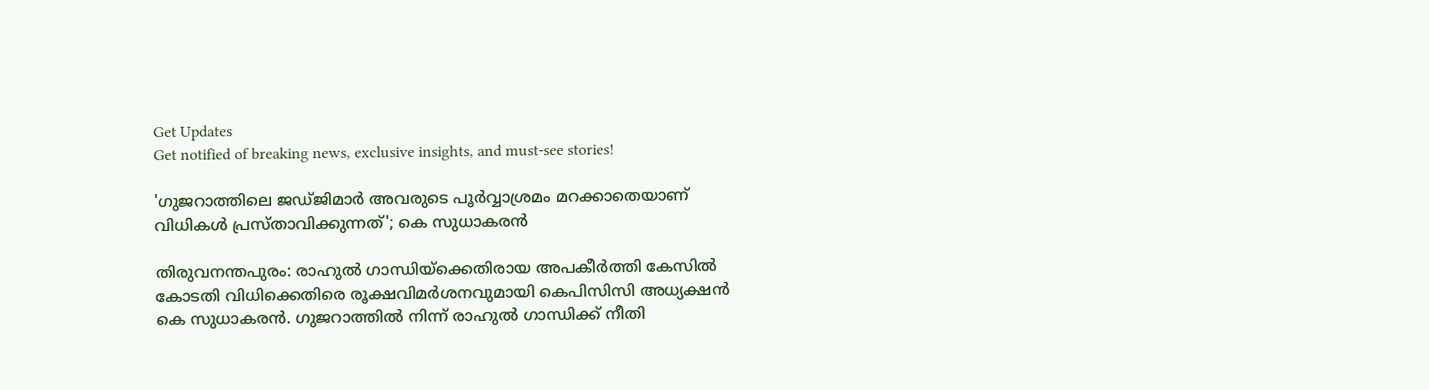Get Updates
Get notified of breaking news, exclusive insights, and must-see stories!

'ഗുജറാത്തിലെ ജഡ്ജിമാര്‍ അവരുടെ പൂര്‍വ്വാശ്രമം മറക്കാതെയാണ് വിധികള്‍ പ്രസ്താവിക്കുന്നത്'; കെ സുധാകരൻ

തിരുവനന്തപുരം: രാഹുൽ ഗാന്ധിയ്ക്കെതിരായ അപകീർത്തി കേസിൽ കോടതി വിധിക്കെതിരെ രൂക്ഷവിമർശനവുമായി കെപിസിസി അധ്യക്ഷൻ കെ സുധാകരൻ. ഗുജറാത്തിൽ നിന്ന് രാഹുൽ ഗാന്ധിക്ക് നീതി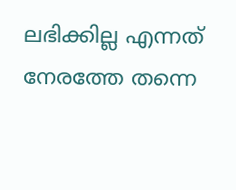ലഭിക്കില്ല എന്നത് നേരത്തേ തന്നെ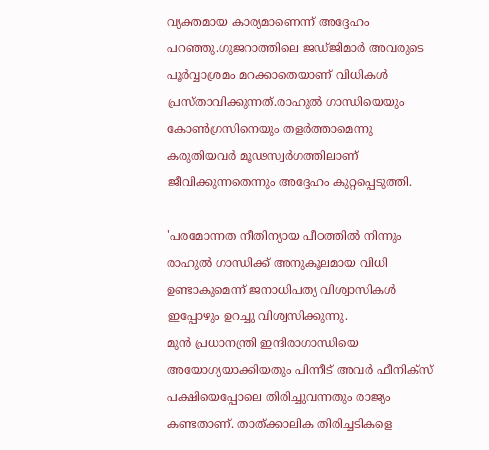വ്യക്തമായ കാര്യമാണെന്ന് അദ്ദേഹം പറഞ്ഞു.ഗുജറാത്തിലെ ജഡ്ജിമാര്‍ അവരുടെ പൂര്‍വ്വാശ്രമം മറക്കാതെയാണ് വിധികള്‍ പ്രസ്താവിക്കുന്നത്.രാഹുല്‍ ഗാന്ധിയെയും കോണ്‍ഗ്രസിനെയും തളര്‍ത്താമെന്നു കരുതിയവര്‍ മൂഢസ്വര്‍ഗത്തിലാണ് ജീവിക്കുന്നതെന്നും അദ്ദേഹം കുറ്റപ്പെടുത്തി.

'പരമോന്നത നീതിന്യായ പീഠത്തിൽ നിന്നും രാഹുൽ ഗാന്ധിക്ക് അനുകൂലമായ വിധി ഉണ്ടാകുമെന്ന് ജനാധിപത്യ വിശ്വാസികൾ ഇപ്പോഴും ഉറച്ചു വിശ്വസിക്കുന്നു.
മുന്‍ പ്രധാനന്ത്രി ഇന്ദിരാഗാന്ധിയെ അയോഗ്യയാക്കിയതും പിന്നീട് അവര്‍ ഫീനിക്‌സ് പക്ഷിയെപ്പോലെ തിരിച്ചുവന്നതും രാജ്യം കണ്ടതാണ്. താത്ക്കാലിക തിരിച്ചടികളെ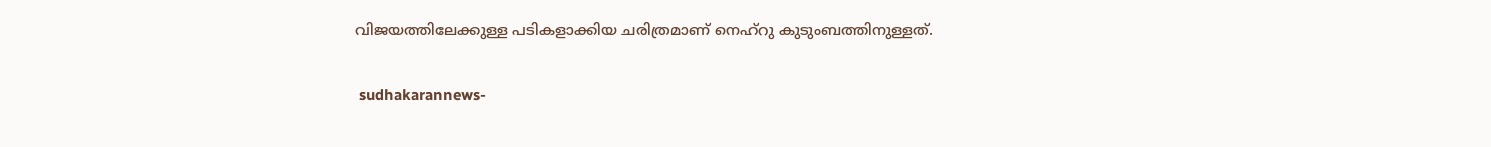വിജയത്തിലേക്കുള്ള പടികളാക്കിയ ചരിത്രമാണ് നെഹ്റു കുടുംബത്തിനുള്ളത്.

 sudhakarannews-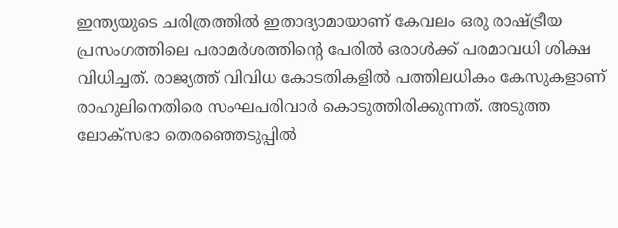ഇന്ത്യയുടെ ചരിത്രത്തില്‍ ഇതാദ്യാമായാണ് കേവലം ഒരു രാഷ്ട്രീയ പ്രസംഗത്തിലെ പരാമർശത്തിന്റെ പേരിൽ ഒരാള്‍ക്ക് പരമാവധി ശിക്ഷ വിധിച്ചത്. രാജ്യത്ത് വിവിധ കോടതികളില്‍ പത്തിലധികം കേസുകളാണ് രാഹുലിനെതിരെ സംഘപരിവാർ കൊടുത്തിരിക്കുന്നത്. അടുത്ത ലോക്‌സഭാ തെരഞ്ഞെടുപ്പില്‍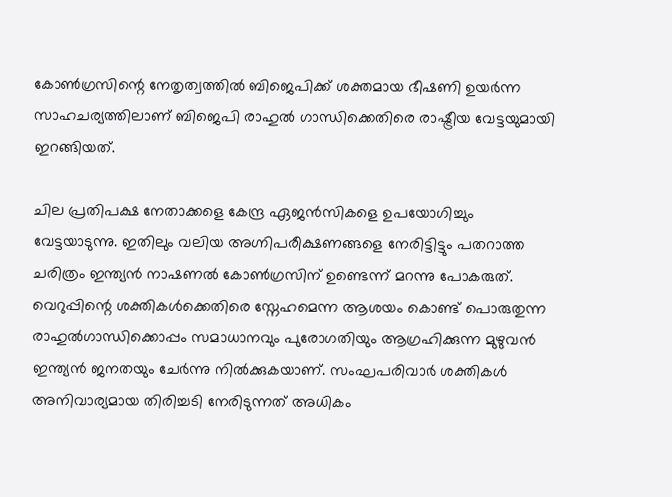കോണ്‍ഗ്രസിന്റെ നേതൃത്വത്തില്‍ ബിജെപിക്ക് ശക്തമായ ഭീഷണി ഉയര്‍ന്ന സാഹചര്യത്തിലാണ് ബിജെപി രാഹുൽ ഗാന്ധിക്കെതിരെ രാഷ്ട്രീയ വേട്ടയുമായി ഇറങ്ങിയത്.

ചില പ്രതിപക്ഷ നേതാക്കളെ കേന്ദ്ര ഏജന്‍സികളെ ഉപയോഗിച്ചും വേട്ടയാടുന്നു. ഇതിലും വലിയ അഗ്നിപരീക്ഷണങ്ങളെ നേരിട്ടിട്ടും പതറാത്ത ചരിത്രം ഇന്ത്യൻ നാഷണൽ കോൺഗ്രസിന് ഉണ്ടെന്ന് മറന്നു പോകരുത്. വെറുപ്പിന്റെ ശക്തികൾക്കെതിരെ സ്നേഹമെന്ന ആശയം കൊണ്ട് പൊരുതുന്ന രാഹുൽഗാന്ധിക്കൊപ്പം സമാധാനവും പുരോഗതിയും ആഗ്രഹിക്കുന്ന മുഴുവൻ ഇന്ത്യൻ ജനതയും ചേർന്നു നിൽക്കുകയാണ്. സംഘപരിവാർ ശക്തികൾ അനിവാര്യമായ തിരിച്ചടി നേരിടുന്നത് അധികം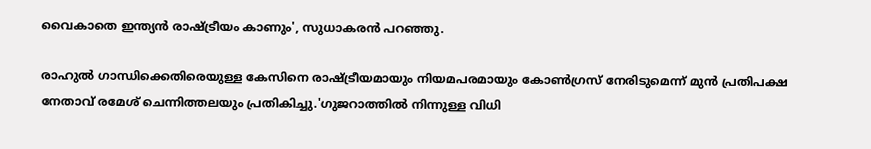വൈകാതെ ഇന്ത്യൻ രാഷ്ട്രീയം കാണും', സുധാകരൻ പറഞ്ഞു.

രാഹുൽ ഗാന്ധിക്കെതിരെയുള്ള കേസിനെ രാഷ്ട്രീയമായും നിയമപരമായും കോൺഗ്രസ് നേരിടുമെന്ന് മുൻ പ്രതിപക്ഷ നേതാവ് രമേശ് ചെന്നിത്തലയും പ്രതികിച്ചു.'ഗുജറാത്തിൽ നിന്നുള്ള വിധി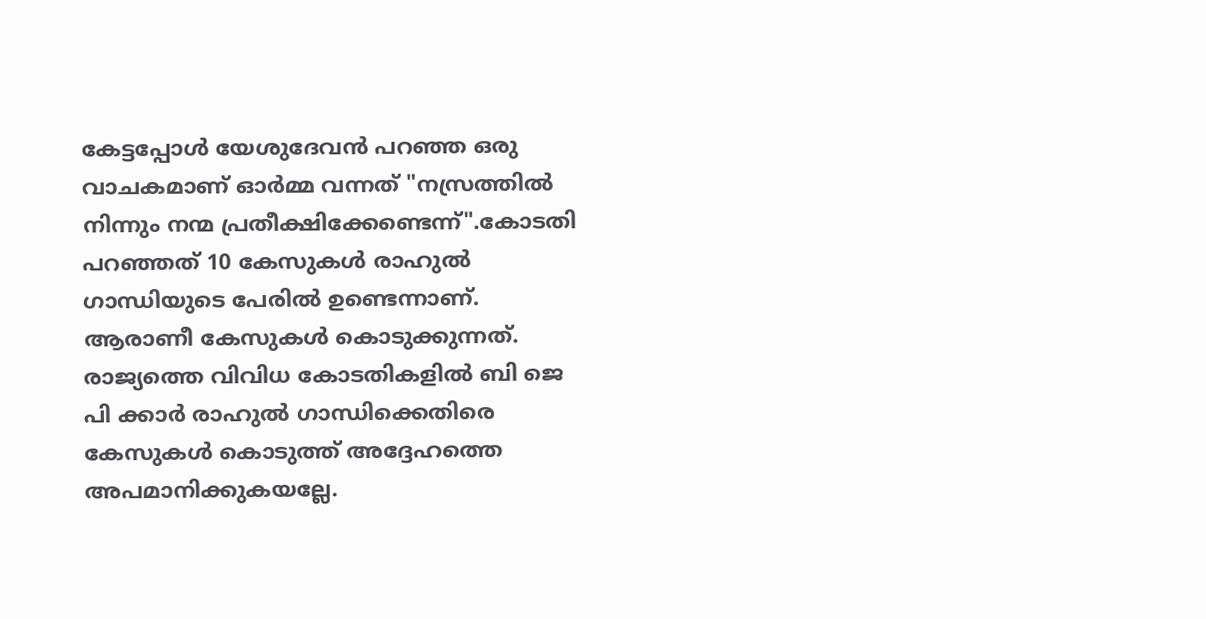കേട്ടപ്പോൾ യേശുദേവൻ പറഞ്ഞ ഒരു വാചകമാണ് ഓർമ്മ വന്നത് "നസ്രത്തിൽ നിന്നും നന്മ പ്രതീക്ഷിക്കേണ്ടെന്ന്".കോടതി പറഞ്ഞത് 10 കേസുകൾ രാഹുൽ ഗാന്ധിയുടെ പേരിൽ ഉണ്ടെന്നാണ്. ആരാണീ കേസുകൾ കൊടുക്കുന്നത്. രാജ്യത്തെ വിവിധ കോടതികളിൽ ബി ജെ പി ക്കാർ രാഹുൽ ഗാന്ധിക്കെതിരെ കേസുകൾ കൊടുത്ത് അദ്ദേഹത്തെ അപമാനിക്കുകയല്ലേ.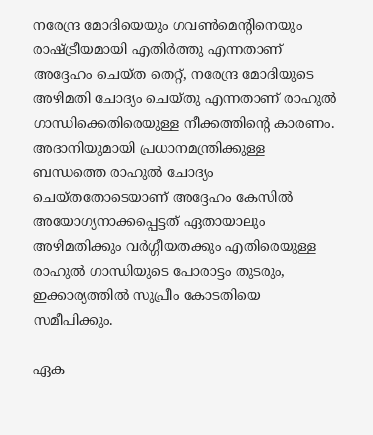നരേന്ദ്ര മോദിയെയും ഗവൺമെന്റിനെയും രാഷ്ട്രീയമായി എതിർത്തു എന്നതാണ് അദ്ദേഹം ചെയ്ത തെറ്റ്, നരേന്ദ്ര മോദിയുടെ അഴിമതി ചോദ്യം ചെയ്തു എന്നതാണ് രാഹുൽ ഗാന്ധിക്കെതിരെയുള്ള നീക്കത്തിന്റെ കാരണം. അദാനിയുമായി പ്രധാനമന്ത്രിക്കുള്ള ബന്ധത്തെ രാഹുൽ ചോദ്യം ചെയ്തതോടെയാണ് അദ്ദേഹം കേസിൽ അയോഗ്യനാക്കപ്പെട്ടത് ഏതായാലും അഴിമതിക്കും വർഗ്ഗീയതക്കും എതിരെയുള്ള രാഹുൽ ഗാന്ധിയുടെ പോരാട്ടം തുടരും, ഇക്കാര്യത്തിൽ സുപ്രീം കോടതിയെ സമീപിക്കും.

ഏക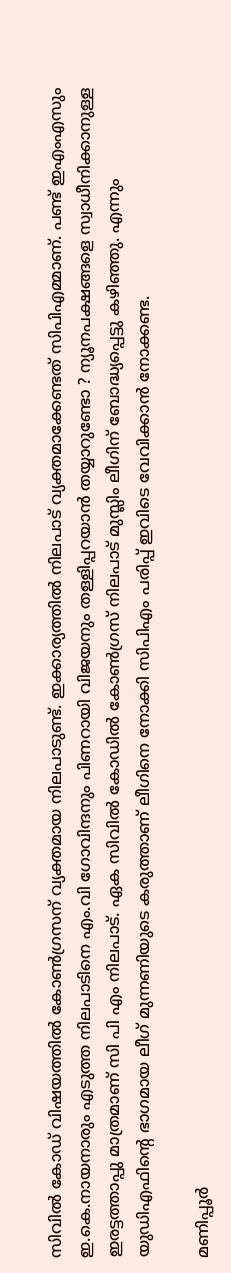സിവിൽ കോഡ് വിഷയത്തിൽ കോൺഗ്രസന് വ്യക്തമായ നിലപാടുണ്ട്. ഇക്കാര്യത്തിൽ നിലപാട് വ്യക്തമാക്കേണ്ടത് സിപിഎമ്മാണ്. പണ്ട് ഇഎംഎസും ഇ.കെ.നായനാരും എടുത്ത നിലപാടിനെ എം.വി ഗോവിന്ദനും പിണറായി വിജയനും തള്ളിപ്പറയാൻ തയ്യാറുണ്ടോ ? ന്യൂനപക്ഷങ്ങളെ സ്വാധീനിക്കാനുള്ള ഇരട്ടത്താപ്പു മാത്രമാണ് സി പി എം നിലപാട്. ഏക സിവിൽ കോഡിൽ കോൺഗ്രസ് നിലപാട് മുസ്ലിം ലീഗിന് ബോദ്ധ്യപ്പെട്ടു കഴിഞ്ഞു. എന്നും യുഡിഎഫിന്റെ ഭാഗമായ ലീഗ് മുന്നണിയുടെ കരുത്താണ് ലീഗിനെ നോക്കി സിപിഎം പരിപ്പ് ഇവിടെ വേവിക്കാൻ നോക്കണ്ട.

മണിപ്പൂർ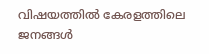വിഷയത്തിൽ കേരളത്തിലെ ജനങ്ങൾ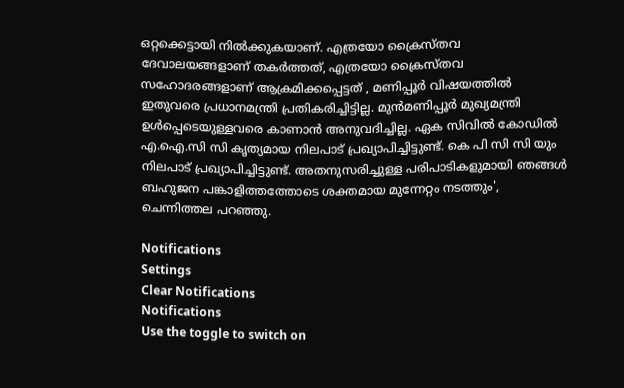ഒറ്റക്കെട്ടായി നിൽക്കുകയാണ്. എത്രയോ ക്രൈസ്തവ ദേവാലയങ്ങളാണ് തകർത്തത്, എത്രയോ ക്രൈസ്തവ സഹോദരങ്ങളാണ് ആക്രമിക്കപ്പെട്ടത് , മണിപ്പൂർ വിഷയത്തിൽ ഇതുവരെ പ്രധാനമന്ത്രി പ്രതികരിച്ചിട്ടില്ല. മുൻമണിപ്പൂർ മുഖ്യമന്ത്രി ഉൾപ്പെടെയുള്ളവരെ കാണാൻ അനുവദിച്ചില്ല. ഏക സിവിൽ കോഡിൽ എ.ഐ.സി സി കൃത്യമായ നിലപാട് പ്രഖ്യാപിച്ചിട്ടുണ്ട്. കെ പി സി സി യും നിലപാട് പ്രഖ്യാപിച്ചിട്ടുണ്ട്. അതനുസരിച്ചുള്ള പരിപാടികളുമായി ഞങ്ങൾ ബഹുജന പങ്കാളിത്തത്തോടെ ശക്തമായ മുന്നേറ്റം നടത്തും', ചെന്നിത്തല പറഞ്ഞു.

Notifications
Settings
Clear Notifications
Notifications
Use the toggle to switch on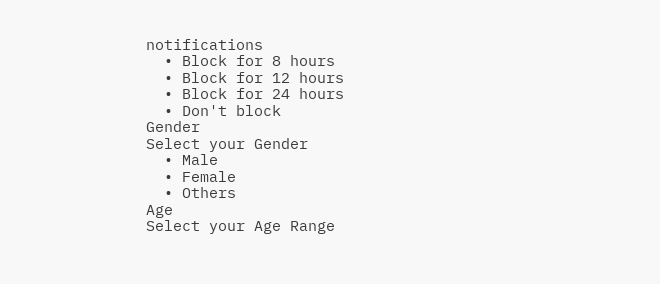notifications
  • Block for 8 hours
  • Block for 12 hours
  • Block for 24 hours
  • Don't block
Gender
Select your Gender
  • Male
  • Female
  • Others
Age
Select your Age Range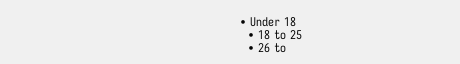• Under 18
  • 18 to 25
  • 26 to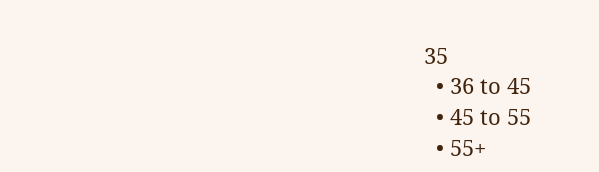35
  • 36 to 45
  • 45 to 55
  • 55+